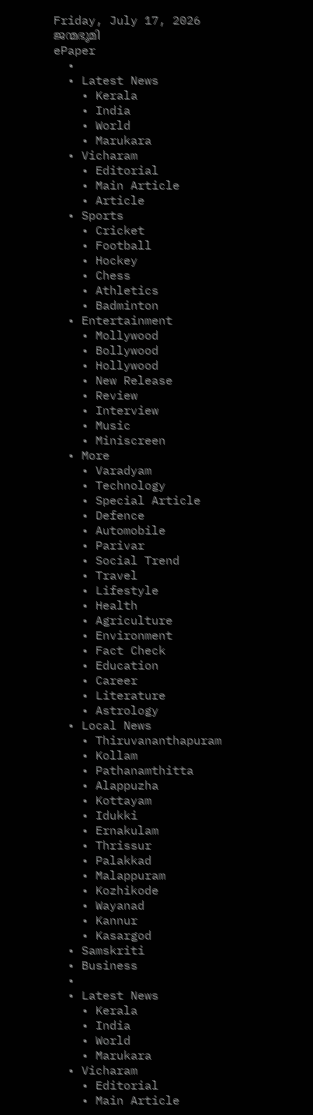Friday, July 17, 2026
ജന്മഭൂമി
ePaper
  •
  • Latest News
    • Kerala
    • India
    • World
    • Marukara
  • Vicharam
    • Editorial
    • Main Article
    • Article
  • Sports
    • Cricket
    • Football
    • Hockey
    • Chess
    • Athletics
    • Badminton
  • Entertainment
    • Mollywood
    • Bollywood
    • Hollywood
    • New Release
    • Review
    • Interview
    • Music
    • Miniscreen
  • More
    • Varadyam
    • Technology
    • Special Article
    • Defence
    • Automobile
    • Parivar
    • Social Trend
    • Travel
    • Lifestyle
    • Health
    • Agriculture
    • Environment
    • Fact Check
    • Education
    • Career
    • Literature
    • Astrology
  • Local News
    • Thiruvananthapuram
    • Kollam
    • Pathanamthitta
    • Alappuzha
    • Kottayam
    • Idukki
    • Ernakulam
    • Thrissur
    • Palakkad
    • Malappuram
    • Kozhikode
    • Wayanad
    • Kannur
    • Kasargod
  • Samskriti
  • Business
  •
  • Latest News
    • Kerala
    • India
    • World
    • Marukara
  • Vicharam
    • Editorial
    • Main Article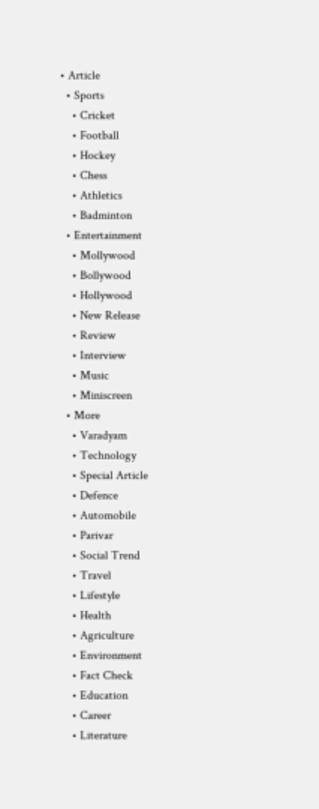• Article
  • Sports
    • Cricket
    • Football
    • Hockey
    • Chess
    • Athletics
    • Badminton
  • Entertainment
    • Mollywood
    • Bollywood
    • Hollywood
    • New Release
    • Review
    • Interview
    • Music
    • Miniscreen
  • More
    • Varadyam
    • Technology
    • Special Article
    • Defence
    • Automobile
    • Parivar
    • Social Trend
    • Travel
    • Lifestyle
    • Health
    • Agriculture
    • Environment
    • Fact Check
    • Education
    • Career
    • Literature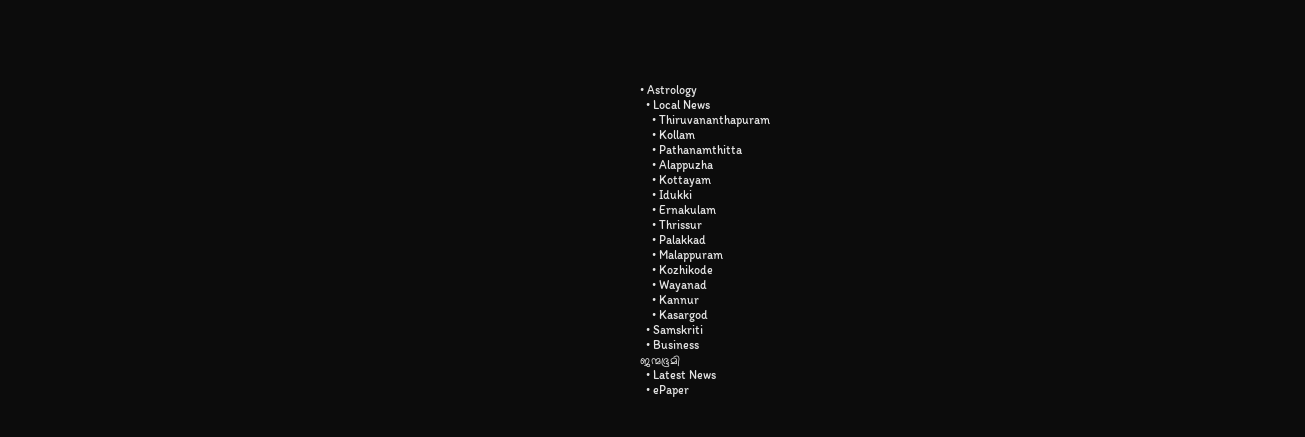• Astrology
  • Local News
    • Thiruvananthapuram
    • Kollam
    • Pathanamthitta
    • Alappuzha
    • Kottayam
    • Idukki
    • Ernakulam
    • Thrissur
    • Palakkad
    • Malappuram
    • Kozhikode
    • Wayanad
    • Kannur
    • Kasargod
  • Samskriti
  • Business
ജന്മഭൂമി
  • Latest News
  • ePaper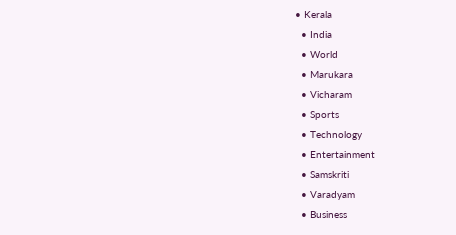• Kerala
  • India
  • World
  • Marukara
  • Vicharam
  • Sports
  • Technology
  • Entertainment
  • Samskriti
  • Varadyam
  • Business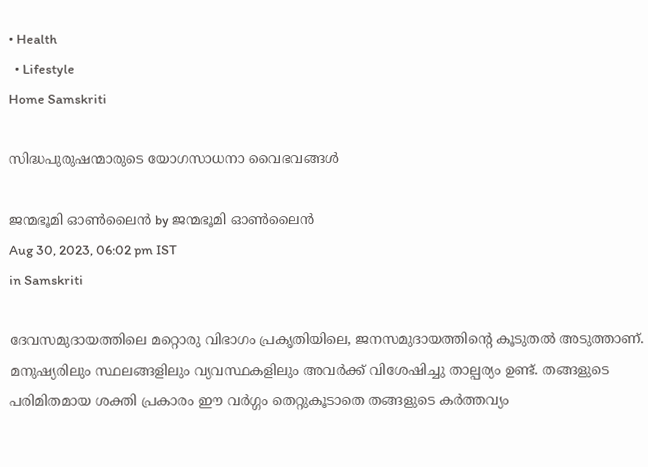• Health
  • Lifestyle
Home Samskriti

സിദ്ധപുരുഷന്മാരുടെ യോഗസാധനാ വൈഭവങ്ങള്‍

ജന്മഭൂമി ഓണ്‍ലൈന്‍ by ജന്മഭൂമി ഓണ്‍ലൈന്‍
Aug 30, 2023, 06:02 pm IST
in Samskriti

ദേവസമുദായത്തിലെ മറ്റൊരു വിഭാഗം പ്രകൃതിയിലെ, ജനസമുദായത്തിന്റെ കൂടുതല്‍ അടുത്താണ്. മനുഷ്യരിലും സ്ഥലങ്ങളിലും വ്യവസ്ഥകളിലും അവര്‍ക്ക് വിശേഷിച്ചു താല്പര്യം ഉണ്ട്. തങ്ങളുടെ പരിമിതമായ ശക്തി പ്രകാരം ഈ വര്‍ഗ്ഗം തെറ്റുകൂടാതെ തങ്ങളുടെ കര്‍ത്തവ്യം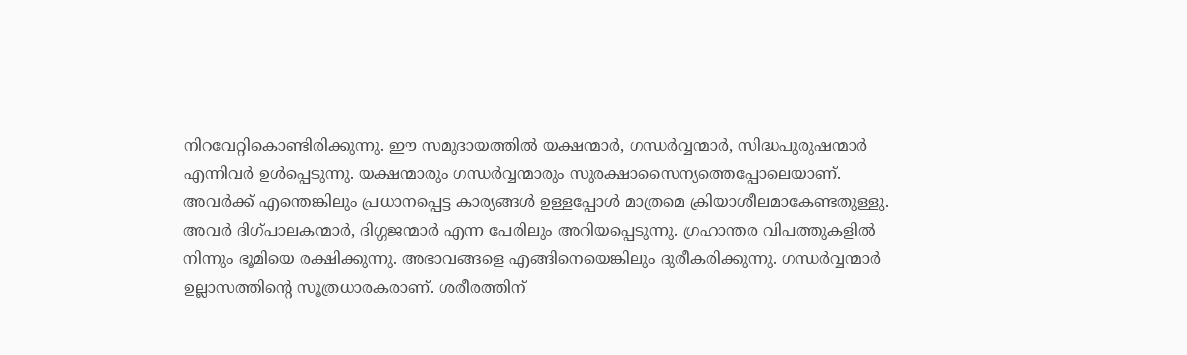നിറവേറ്റികൊണ്ടിരിക്കുന്നു. ഈ സമുദായത്തില്‍ യക്ഷന്മാര്‍, ഗന്ധര്‍വ്വന്മാര്‍, സിദ്ധപുരുഷന്മാര്‍ എന്നിവര്‍ ഉള്‍പ്പെടുന്നു. യക്ഷന്മാരും ഗന്ധര്‍വ്വന്മാരും സുരക്ഷാസൈന്യത്തെപ്പോലെയാണ്. അവര്‍ക്ക് എന്തെങ്കിലും പ്രധാനപ്പെട്ട കാര്യങ്ങള്‍ ഉള്ളപ്പോള്‍ മാത്രമെ ക്രിയാശീലമാകേണ്ടതുള്ളു. അവര്‍ ദിഗ്പാലകന്മാര്‍, ദിഗ്ഗജന്മാര്‍ എന്ന പേരിലും അറിയപ്പെടുന്നു. ഗ്രഹാന്തര വിപത്തുകളില്‍ നിന്നും ഭൂമിയെ രക്ഷിക്കുന്നു. അഭാവങ്ങളെ എങ്ങിനെയെങ്കിലും ദുരീകരിക്കുന്നു. ഗന്ധര്‍വ്വന്മാര്‍ ഉല്ലാസത്തിന്റെ സൂത്രധാരകരാണ്. ശരീരത്തിന്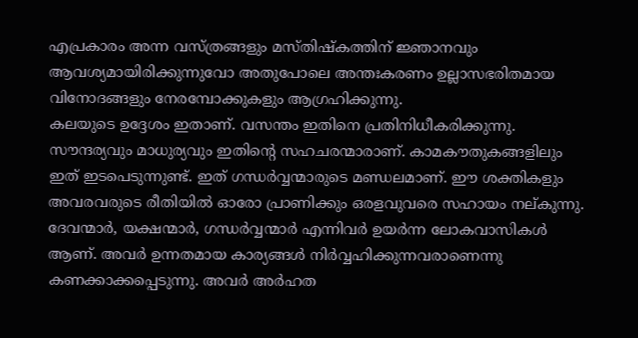എപ്രകാരം അന്ന വസ്ത്രങ്ങളും മസ്തിഷ്‌കത്തിന് ജ്ഞാനവും ആവശ്യമായിരിക്കുന്നുവോ അതുപോലെ അന്തഃകരണം ഉല്ലാസഭരിതമായ വിനോദങ്ങളും നേരമ്പോക്കുകളും ആഗ്രഹിക്കുന്നു.
കലയുടെ ഉദ്ദേശം ഇതാണ്. വസന്തം ഇതിനെ പ്രതിനിധീകരിക്കുന്നു. സൗന്ദര്യവും മാധുര്യവും ഇതിന്റെ സഹചരന്മാരാണ്. കാമകൗതുകങ്ങളിലും ഇത് ഇടപെടുന്നുണ്ട്. ഇത് ഗന്ധര്‍വ്വന്മാരുടെ മണ്ഡലമാണ്. ഈ ശക്തികളും അവരവരുടെ രീതിയില്‍ ഓരോ പ്രാണിക്കും ഒരളവുവരെ സഹായം നല്കുന്നു. ദേവന്മാര്‍, യക്ഷന്മാര്‍, ഗന്ധര്‍വ്വന്മാര്‍ എന്നിവര്‍ ഉയര്‍ന്ന ലോകവാസികള്‍ ആണ്. അവര്‍ ഉന്നതമായ കാര്യങ്ങള്‍ നിര്‍വ്വഹിക്കുന്നവരാണെന്നു കണക്കാക്കപ്പെടുന്നു. അവര്‍ അര്‍ഹത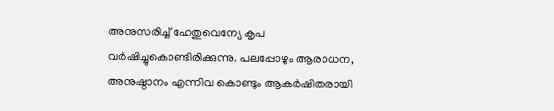അനുസരിച്ച് ഹേതുവെന്യേ കൃപ വര്‍ഷിച്ചുകൊണ്ടിരിക്കുന്നു. പലപ്പോഴും ആരാധന, അനുഷ്ഠാനം എന്നിവ കൊണ്ടും ആകര്‍ഷിതരായി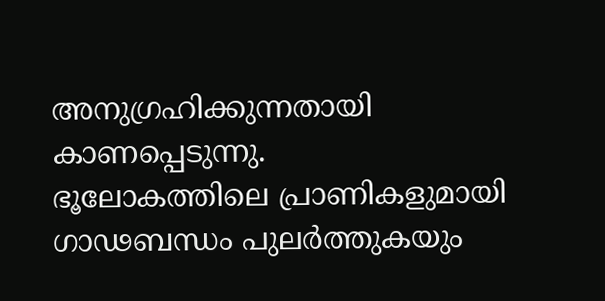അനുഗ്രഹിക്കുന്നതായി കാണപ്പെടുന്നു.
ഭൂലോകത്തിലെ പ്രാണികളുമായി ഗാഢബന്ധം പുലര്‍ത്തുകയും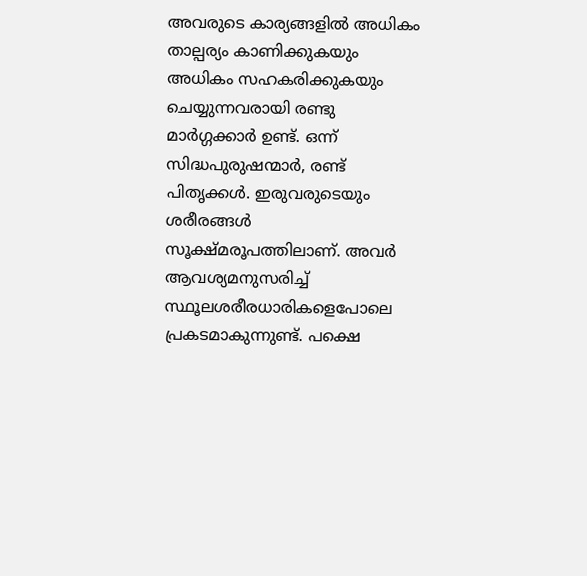അവരുടെ കാര്യങ്ങളില്‍ അധികം താല്പര്യം കാണിക്കുകയും അധികം സഹകരിക്കുകയും ചെയ്യുന്നവരായി രണ്ടു മാര്‍ഗ്ഗക്കാര്‍ ഉണ്ട്. ഒന്ന് സിദ്ധപുരുഷന്മാര്‍, രണ്ട് പിതൃക്കള്‍. ഇരുവരുടെയും ശരീരങ്ങള്‍ സൂക്ഷ്മരൂപത്തിലാണ്. അവര്‍ ആവശ്യമനുസരിച്ച് സ്ഥൂലശരീരധാരികളെപോലെ പ്രകടമാകുന്നുണ്ട്. പക്ഷെ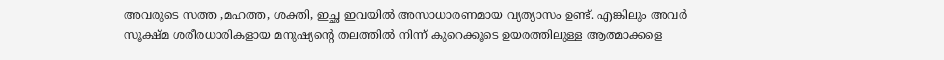അവരുടെ സത്ത ,മഹത്ത, ശക്തി, ഇച്ഛ ഇവയില്‍ അസാധാരണമായ വ്യത്യാസം ഉണ്ട്. എങ്കിലും അവര്‍ സൂക്ഷ്മ ശരീരധാരികളായ മനുഷ്യന്റെ തലത്തില്‍ നിന്ന് കുറെക്കൂടെ ഉയരത്തിലുള്ള ആത്മാക്കളെ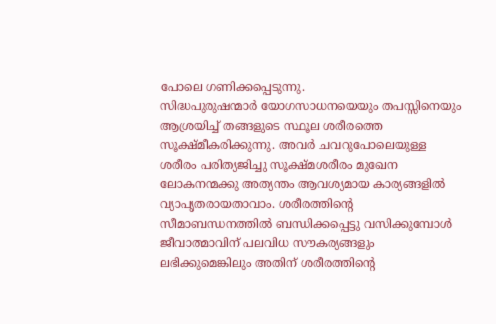പോലെ ഗണിക്കപ്പെടുന്നു.
സിദ്ധപുരുഷന്മാര്‍ യോഗസാധനയെയും തപസ്സിനെയും ആശ്രയിച്ച് തങ്ങളുടെ സ്ഥൂല ശരീരത്തെ സൂക്ഷ്മീകരിക്കുന്നു. അവര്‍ ചവറുപോലെയുള്ള ശരീരം പരിത്യജിച്ചു സൂക്ഷ്മശരീരം മുഖേന ലോകനന്മക്കു അത്യന്തം ആവശ്യമായ കാര്യങ്ങളില്‍ വ്യാപൃതരായതാവാം. ശരീരത്തിന്റെ സീമാബന്ധനത്തില്‍ ബന്ധിക്കപ്പെട്ടു വസിക്കുമ്പോള്‍ ജീവാത്മാവിന് പലവിധ സൗകര്യങ്ങളും ലഭിക്കുമെങ്കിലും അതിന് ശരീരത്തിന്റെ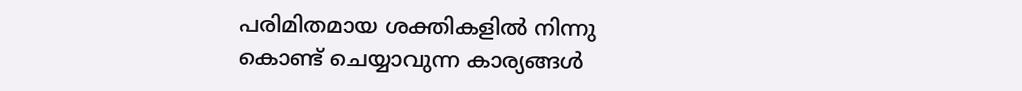പരിമിതമായ ശക്തികളില്‍ നിന്നു കൊണ്ട് ചെയ്യാവുന്ന കാര്യങ്ങള്‍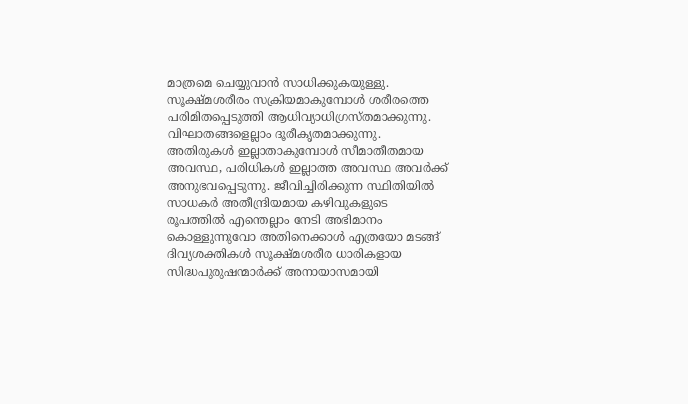മാത്രമെ ചെയ്യുവാന്‍ സാധിക്കുകയുള്ളു. സൂക്ഷ്മശരീരം സക്രിയമാകുമ്പോള്‍ ശരീരത്തെ പരിമിതപ്പെടുത്തി ആധിവ്യാധിഗ്രസ്തമാക്കുന്നു. വിഘാതങ്ങളെല്ലാം ദൂരീകൃതമാക്കുന്നു. അതിരുകള്‍ ഇല്ലാതാകുമ്പോള്‍ സീമാതീതമായ അവസ്ഥ, പരിധികള്‍ ഇല്ലാത്ത അവസ്ഥ അവര്‍ക്ക് അനുഭവപ്പെടുന്നു. ജീവിച്ചിരിക്കുന്ന സ്ഥിതിയില്‍ സാധകര്‍ അതീന്ദ്രിയമായ കഴിവുകളുടെ രൂപത്തില്‍ എന്തെല്ലാം നേടി അഭിമാനം കൊള്ളുന്നുവോ അതിനെക്കാള്‍ എത്രയോ മടങ്ങ് ദിവ്യശക്തികള്‍ സൂക്ഷ്മശരീര ധാരികളായ സിദ്ധപുരുഷന്മാര്‍ക്ക് അനായാസമായി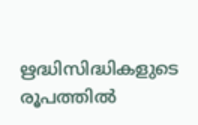ഋദ്ധിസിദ്ധികളുടെ രൂപത്തില്‍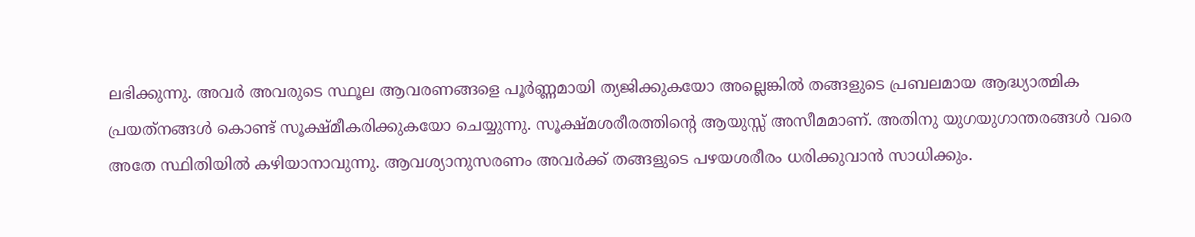ലഭിക്കുന്നു. അവര്‍ അവരുടെ സ്ഥൂല ആവരണങ്ങളെ പൂര്‍ണ്ണമായി ത്യജിക്കുകയോ അല്ലെങ്കില്‍ തങ്ങളുടെ പ്രബലമായ ആദ്ധ്യാത്മിക പ്രയത്‌നങ്ങള്‍ കൊണ്ട് സൂക്ഷ്മീകരിക്കുകയോ ചെയ്യുന്നു. സൂക്ഷ്മശരീരത്തിന്റെ ആയുസ്സ് അസീമമാണ്. അതിനു യുഗയുഗാന്തരങ്ങള്‍ വരെ അതേ സ്ഥിതിയില്‍ കഴിയാനാവുന്നു. ആവശ്യാനുസരണം അവര്‍ക്ക് തങ്ങളുടെ പഴയശരീരം ധരിക്കുവാന്‍ സാധിക്കും.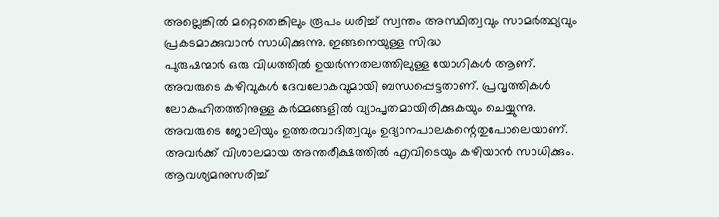അല്ലെങ്കില്‍ മറ്റെതെങ്കിലും രൂപം ധരിച്ച് സ്വന്തം അസ്ഥിത്വവും സാമര്‍ത്ഥ്യവും പ്രകടമാക്കുവാന്‍ സാധിക്കുന്നു. ഇങ്ങനെയുള്ള സിദ്ധ
പുരുഷന്മാര്‍ ഒരു വിധത്തില്‍ ഉയര്‍ന്നതലത്തിലുള്ള യോഗികള്‍ ആണ്. അവരുടെ കഴിവുകള്‍ ദേവലോകവുമായി ബന്ധപ്പെട്ടതാണ്. പ്രവൃത്തികള്‍ ലോകഹിതത്തിനുള്ള കര്‍മ്മങ്ങളില്‍ വ്യാപൃതമായിരിക്കുകയും ചെയ്യുന്നു. അവരുടെ ജോലിയും ഉത്തരവാദിത്വവും ഉദ്യാനപാലകന്റെതുപോലെയാണ്. അവര്‍ക്ക് വിശാലമായ അന്തരീക്ഷത്തില്‍ എവിടെയും കഴിയാന്‍ സാധിക്കും. ആവശ്യമനുസരിച്ച്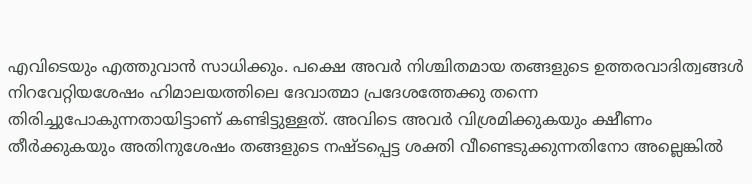എവിടെയും എത്തുവാന്‍ സാധിക്കും. പക്ഷെ അവര്‍ നിശ്ചിതമായ തങ്ങളുടെ ഉത്തരവാദിത്വങ്ങള്‍ നിറവേറ്റിയശേഷം ഹിമാലയത്തിലെ ദേവാത്മാ പ്രദേശത്തേക്കു തന്നെ തിരിച്ചുപോകുന്നതായിട്ടാണ് കണ്ടിട്ടുള്ളത്. അവിടെ അവര്‍ വിശ്രമിക്കുകയും ക്ഷീണം തീര്‍ക്കുകയും അതിനുശേഷം തങ്ങളുടെ നഷ്ടപ്പെട്ട ശക്തി വീണ്ടെടുക്കുന്നതിനോ അല്ലെങ്കില്‍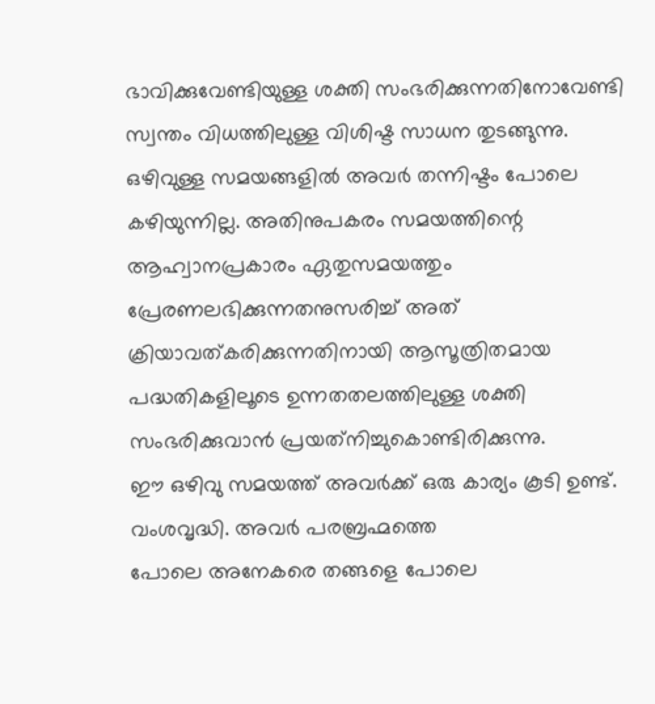ഭാവിക്കുവേണ്ടിയുള്ള ശക്തി സംഭരിക്കുന്നതിനോവേണ്ടി സ്വന്തം വിധത്തിലുള്ള വിശിഷ്ട സാധന തുടങ്ങുന്നു. ഒഴിവുള്ള സമയങ്ങളില്‍ അവര്‍ തന്നിഷ്ടം പോലെ കഴിയുന്നില്ല. അതിനുപകരം സമയത്തിന്റെ ആഹ്വാനപ്രകാരം ഏതുസമയത്തും പ്രേരണലഭിക്കുന്നതനുസരിച്ച് അത് ക്രിയാവത്കരിക്കുന്നതിനായി ആസൂത്രിതമായ പദ്ധതികളിലൂടെ ഉന്നതതലത്തിലുള്ള ശക്തി സംഭരിക്കുവാന്‍ പ്രയത്‌നിച്ചുകൊണ്ടിരിക്കുന്നു.
ഈ ഒഴിവു സമയത്ത് അവര്‍ക്ക് ഒരു കാര്യം കൂടി ഉണ്ട്. വംശവൃദ്ധി. അവര്‍ പരബ്രഹ്മത്തെ
പോലെ അനേകരെ തങ്ങളെ പോലെ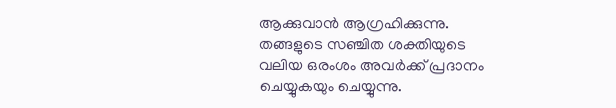ആക്കുവാന്‍ ആഗ്രഹിക്കുന്നു. തങ്ങളുടെ സഞ്ചിത ശക്തിയുടെ വലിയ ഒരംശം അവര്‍ക്ക് പ്രദാനം ചെയ്യുകയും ചെയ്യുന്നു.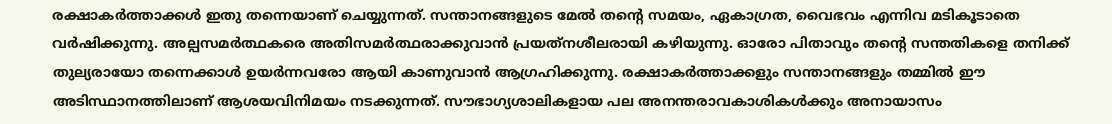രക്ഷാകര്‍ത്താക്കള്‍ ഇതു തന്നെയാണ് ചെയ്യുന്നത്. സന്താനങ്ങളുടെ മേല്‍ തന്റെ സമയം, ഏകാഗ്രത, വൈഭവം എന്നിവ മടികൂടാതെ വര്‍ഷിക്കുന്നു. അല്പസമര്‍ത്ഥകരെ അതിസമര്‍ത്ഥരാക്കുവാന്‍ പ്രയത്‌നശീലരായി കഴിയുന്നു. ഓരോ പിതാവും തന്റെ സന്തതികളെ തനിക്ക് തുല്യരായോ തന്നെക്കാള്‍ ഉയര്‍ന്നവരോ ആയി കാണുവാന്‍ ആഗ്രഹിക്കുന്നു. രക്ഷാകര്‍ത്താക്കളും സന്താനങ്ങളും തമ്മില്‍ ഈ അടിസ്ഥാനത്തിലാണ് ആശയവിനിമയം നടക്കുന്നത്. സൗഭാഗ്യശാലികളായ പല അനന്തരാവകാശികള്‍ക്കും അനായാസം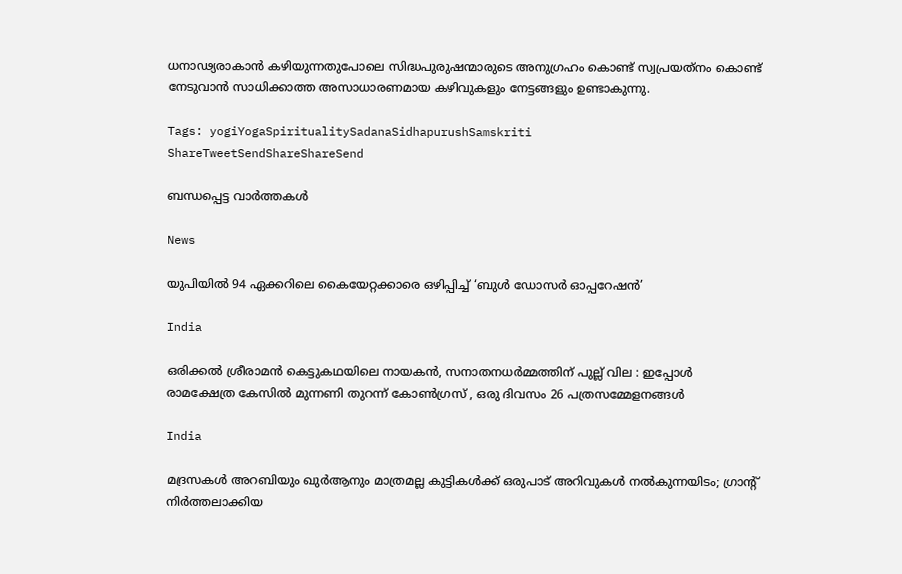ധനാഢ്യരാകാന്‍ കഴിയുന്നതുപോലെ സിദ്ധപുരുഷന്മാരുടെ അനുഗ്രഹം കൊണ്ട് സ്വപ്രയത്‌നം കൊണ്ട് നേടുവാന്‍ സാധിക്കാത്ത അസാധാരണമായ കഴിവുകളും നേട്ടങ്ങളും ഉണ്ടാകുന്നു.

Tags: yogiYogaSpiritualitySadanaSidhapurushSamskriti
ShareTweetSendShareShareSend

ബന്ധപ്പെട്ട വാര്‍ത്തകള്‍

News

യുപിയിൽ 94 ഏക്കറിലെ കൈയേറ്റക്കാരെ ഒഴിപ്പിച്ച് ‘ബുൾ ഡോസർ ഓപ്പറേഷൻ’

India

ഒരിക്കൽ ശ്രീരാമൻ കെട്ടുകഥയിലെ നായകൻ, സനാതനധർമ്മത്തിന് പുല്ല് വില : ഇപ്പോൾ രാമക്ഷേത്ര കേസിൽ മുന്നണി തുറന്ന് കോൺഗ്രസ് , ഒരു ദിവസം 26 പത്രസമ്മേളനങ്ങൾ

India

മദ്രസകൾ അറബിയും ഖുർആനും മാത്രമല്ല കുട്ടികൾക്ക് ഒരുപാട് അറിവുകൾ നൽകുന്നയിടം; ഗ്രാന്റ് നിർത്തലാക്കിയ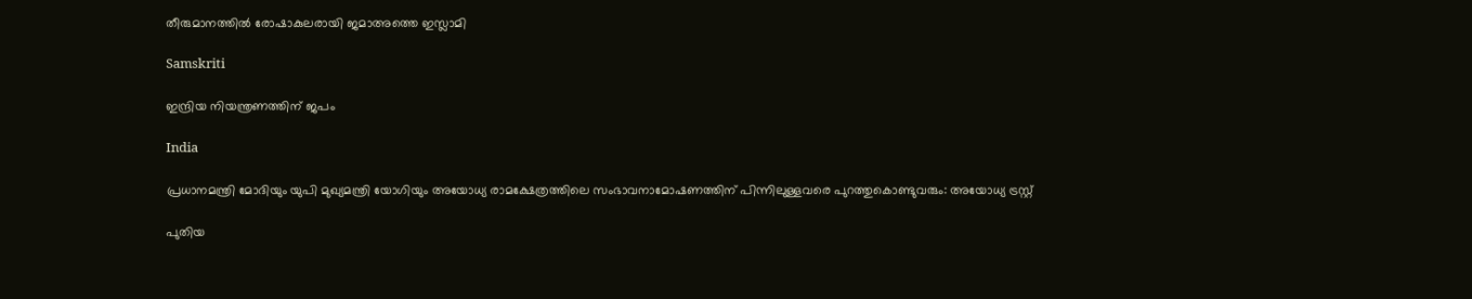തീരുമാനത്തിൽ രോഷാകുലരായി ജമാഅത്തെ ഇസ്ലാമി

Samskriti

ഇന്ദ്രിയ നിയന്ത്രണത്തിന് ജപം

India

പ്രധാനമന്ത്രി മോദിയും യുപി മുഖ്യമന്ത്രി യോഗിയും അയോധ്യ രാമക്ഷേത്രത്തിലെ സംഭാവനാമോഷണത്തിന് പിന്നിലുള്ളവരെ പുറത്തുകൊണ്ടുവരും: അയോധ്യ ട്രസ്റ്റ്

പുതിയ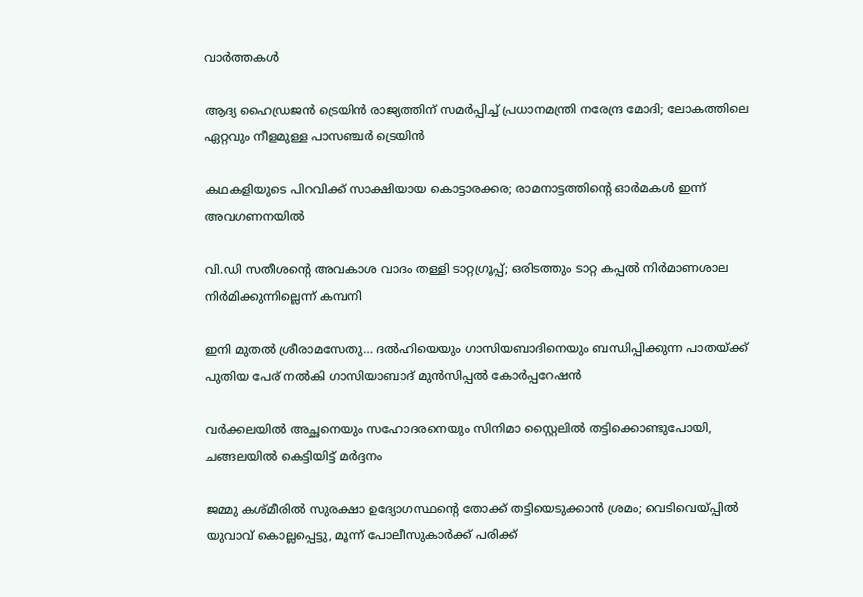വാര്‍ത്തകള്‍

ആദ്യ ഹൈഡ്രജൻ ട്രെയിൻ രാജ്യത്തിന് സമർപ്പിച്ച് പ്രധാനമന്ത്രി നരേന്ദ്ര മോദി; ലോകത്തിലെ ഏറ്റവും നീളമുള്ള പാസഞ്ചർ ട്രെയിൻ

കഥകളിയുടെ പിറവിക്ക് സാക്ഷിയായ കൊട്ടാരക്കര; രാമനാട്ടത്തിന്റെ ഓര്‍മകള്‍ ഇന്ന് അവഗണനയില്‍

വി.ഡി സതീശന്റെ അവകാശ വാദം തള്ളി ടാറ്റഗ്രൂപ്പ്; ഒരിടത്തും ടാറ്റ കപ്പൽ നിർമാണശാല നിർമിക്കുന്നില്ലെന്ന് കമ്പനി

ഇനി മുതല്‍ ശ്രീരാമസേതു… ദല്‍ഹിയെയും ഗാസിയബാദിനെയും ബന്ധിപ്പിക്കുന്ന പാതയ്‌ക്ക് പുതിയ പേര് നല്‍കി ഗാസിയാബാദ് മുന്‍സിപ്പല്‍ കോര്‍പ്പറേഷന്‍

വർക്കലയിൽ അച്ഛനെയും സഹോദരനെയും സിനിമാ സ്റ്റൈലിൽ തട്ടിക്കൊണ്ടുപോയി, ചങ്ങലയിൽ കെട്ടിയിട്ട് മർദ്ദനം

ജമ്മു കശ്മീരിൽ സുരക്ഷാ ഉദ്യോഗസ്ഥന്റെ തോക്ക് തട്ടിയെടുക്കാൻ ശ്രമം; വെടിവെയ്‌പ്പിൽ യുവാവ് കൊല്ലപ്പെട്ടു, മൂന്ന് പോലീസുകാർക്ക് പരിക്ക്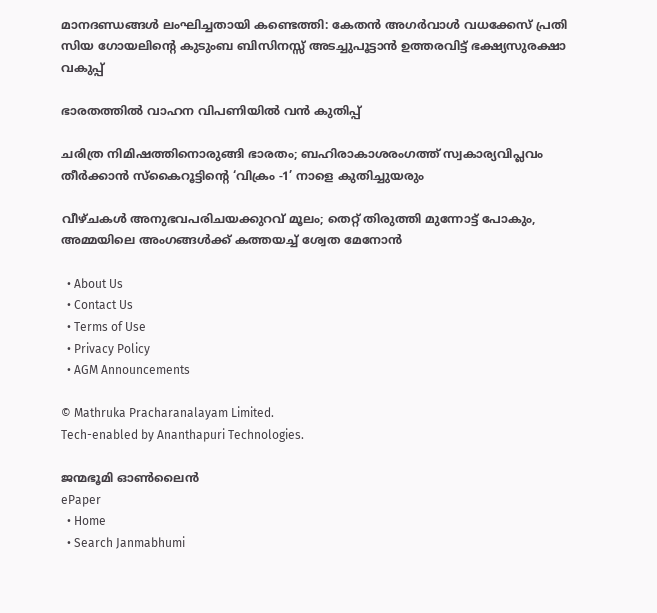മാനദണ്ഡങ്ങൾ ലംഘിച്ചതായി കണ്ടെത്തി: കേതൻ അഗർവാൾ വധക്കേസ് പ്രതി സിയ ഗോയലിന്റെ കുടുംബ ബിസിനസ്സ് അടച്ചുപൂട്ടാൻ ഉത്തരവിട്ട് ഭക്ഷ്യസുരക്ഷാ വകുപ്പ്

ഭാരതത്തില്‍ വാഹന വിപണിയില്‍ വന്‍ കുതിപ്പ്

ചരിത്ര നിമിഷത്തിനൊരുങ്ങി ഭാരതം; ബഹിരാകാശരംഗത്ത് സ്വകാര്യവിപ്ലവം തീര്‍ക്കാന്‍ സ്‌കൈറൂട്ടിന്റെ ‘വിക്രം -1’ നാളെ കുതിച്ചുയരും

വീഴ്ചകൾ അനുഭവപരിചയക്കുറവ് മൂലം; തെറ്റ് തിരുത്തി മുന്നോട്ട് പോകും, അമ്മയിലെ അംഗങ്ങൾക്ക് കത്തയച്ച് ശ്വേത മേനോൻ

  • About Us
  • Contact Us
  • Terms of Use
  • Privacy Policy
  • AGM Announcements

© Mathruka Pracharanalayam Limited.
Tech-enabled by Ananthapuri Technologies.

ജന്മഭൂമി ഓണ്‍ലൈന്‍
ePaper
  • Home
  • Search Janmabhumi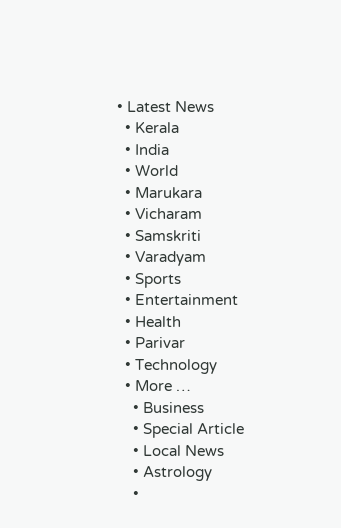• Latest News
  • Kerala
  • India
  • World
  • Marukara
  • Vicharam
  • Samskriti
  • Varadyam
  • Sports
  • Entertainment
  • Health
  • Parivar
  • Technology
  • More …
    • Business
    • Special Article
    • Local News
    • Astrology
    •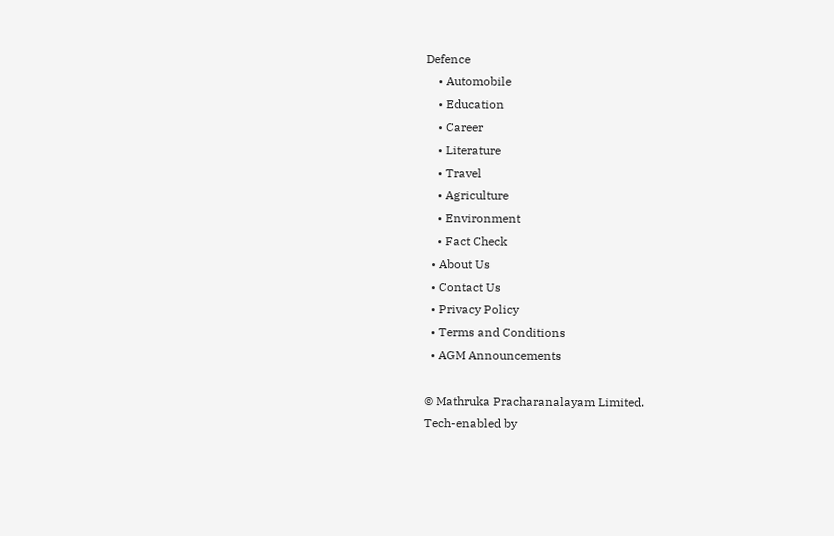Defence
    • Automobile
    • Education
    • Career
    • Literature
    • Travel
    • Agriculture
    • Environment
    • Fact Check
  • About Us
  • Contact Us
  • Privacy Policy
  • Terms and Conditions
  • AGM Announcements

© Mathruka Pracharanalayam Limited.
Tech-enabled by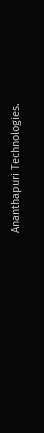Ananthapuri Technologies.